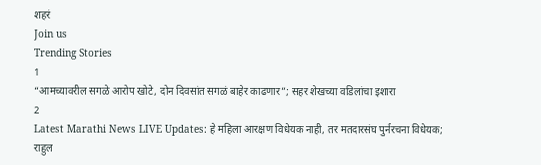शहरं
Join us
Trending Stories
1
“आमच्यावरील सगळे आरोप खोटे, दोन दिवसांत सगळं बाहेर काढणार”; सहर शेखच्या वडिलांचा इशारा
2
Latest Marathi News LIVE Updates: हे महिला आरक्षण विधेयक नाही, तर मतदारसंघ पुर्नरचना विधेयक; राहुल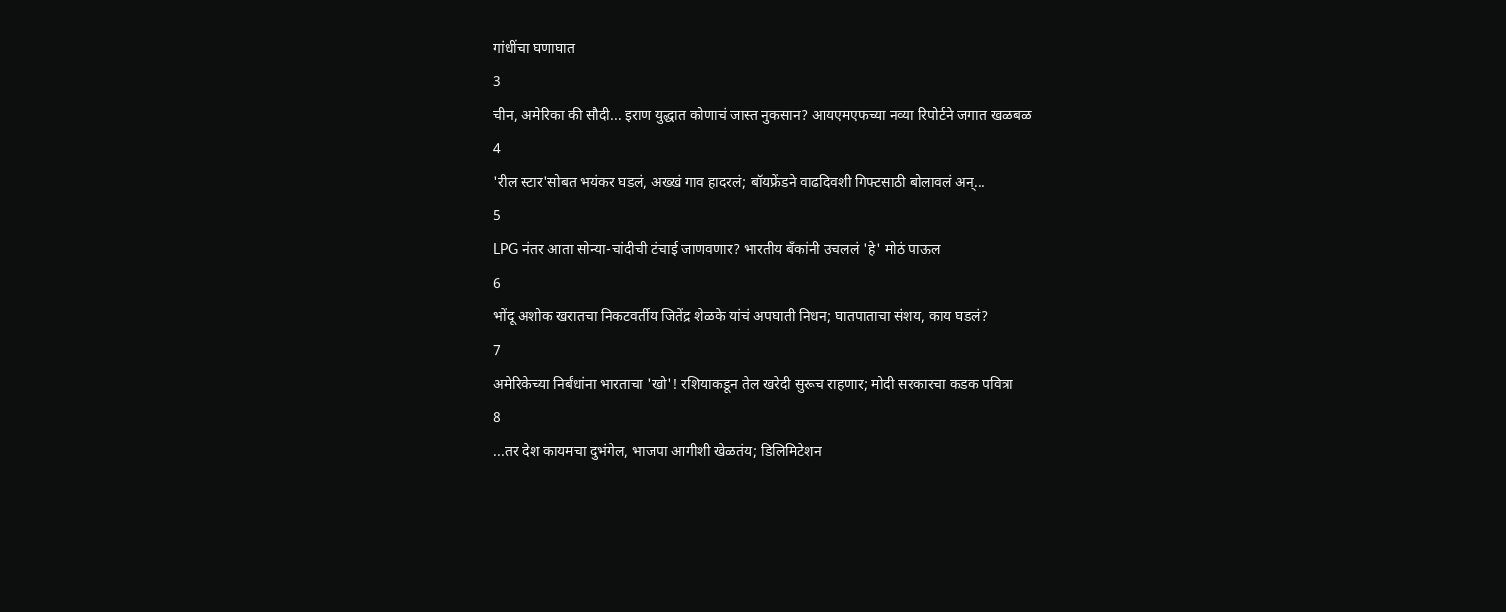गांधींचा घणाघात
3
चीन, अमेरिका की सौदी... इराण युद्धात कोणाचं जास्त नुकसान? आयएमएफच्या नव्या रिपोर्टने जगात खळबळ
4
'रील स्टार'सोबत भयंकर घडलं, अख्खं गाव हादरलं; बॉयफ्रेंडने वाढदिवशी गिफ्टसाठी बोलावलं अन्...
5
LPG नंतर आता सोन्या-चांदीची टंचाई जाणवणार? भारतीय बँकांनी उचललं 'हे' मोठं पाऊल
6
भोंदू अशोक खरातचा निकटवर्तीय जितेंद्र शेळके यांचं अपघाती निधन; घातपाताचा संशय, काय घडलं?
7
अमेरिकेच्या निर्बंधांना भारताचा 'खो'! रशियाकडून तेल खरेदी सुरूच राहणार; मोदी सरकारचा कडक पवित्रा
8
...तर देश कायमचा दुभंगेल, भाजपा आगीशी खेळतंय; डिलिमिटेशन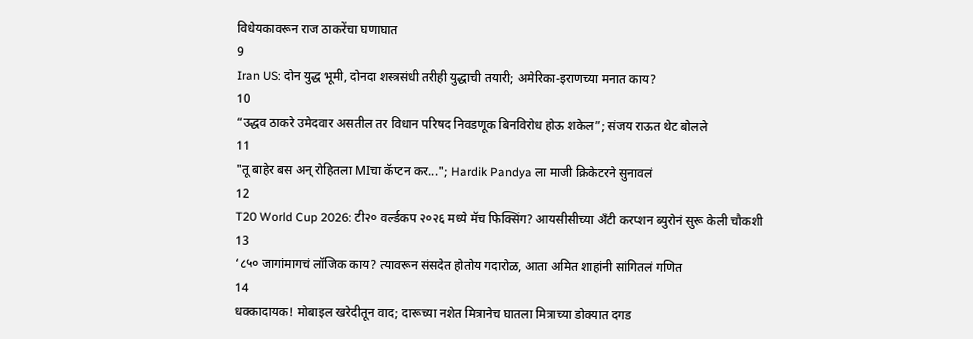विधेयकावरून राज ठाकरेंचा घणाघात
9
Iran US: दोन युद्ध भूमी, दोनदा शस्त्रसंधी तरीही युद्धाची तयारी; अमेरिका-इराणच्या मनात काय?
10
“उद्धव ठाकरे उमेदवार असतील तर विधान परिषद निवडणूक बिनविरोध होऊ शकेल”; संजय राऊत थेट बोलले
11
"तू बाहेर बस अन् रोहितला MIचा कॅप्टन कर..."; Hardik Pandya ला माजी क्रिकेटरने सुनावलं
12
T20 World Cup 2026: टी२० वर्ल्डकप २०२६ मध्ये मॅच फिक्सिंग? आयसीसीच्या अँटी करप्शन ब्युरोनं सुरू केली चौकशी
13
‘८५० जागांमागचं लॉजिक काय? त्यावरून संसदेत होतोय गदारोळ, आता अमित शाहांनी सांगितलं गणित
14
धक्कादायक! मोबाइल खरेदीतून वाद; दारूच्या नशेत मित्रानेच घातला मित्राच्या डोक्यात दगड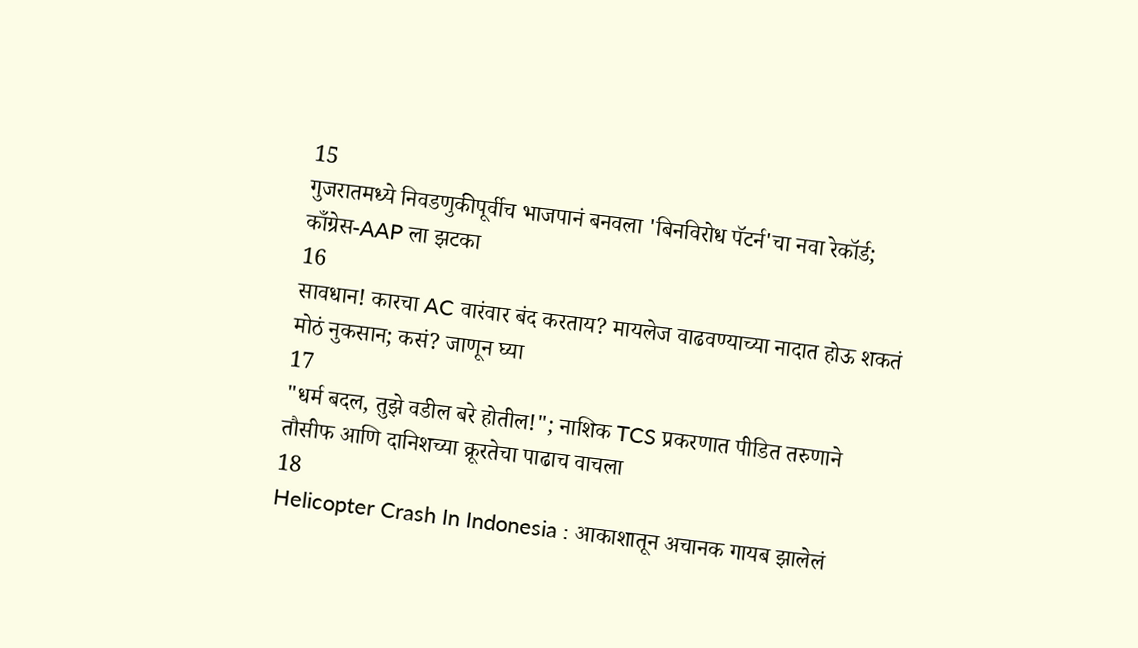15
गुजरातमध्ये निवडणुकीपूर्वीच भाजपानं बनवला 'बिनविरोध पॅटर्न'चा नवा रेकॉर्ड; काँग्रेस-AAP ला झटका
16
सावधान! कारचा AC वारंवार बंद करताय? मायलेज वाढवण्याच्या नादात होऊ शकतं मोठं नुकसान; कसं? जाणून घ्या
17
"धर्म बदल, तुझे वडील बरे होतील!"; नाशिक TCS प्रकरणात पीडित तरुणाने तौसीफ आणि दानिशच्या क्रूरतेचा पाढाच वाचला
18
Helicopter Crash In Indonesia : आकाशातून अचानक गायब झालेलं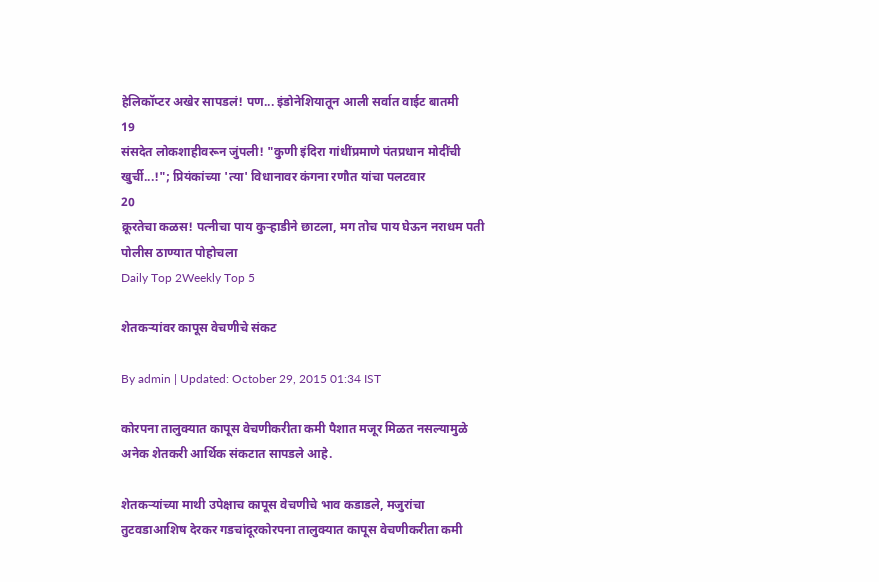हेलिकॉप्टर अखेर सापडलं! पण... इंडोनेशियातून आली सर्वात वाईट बातमी
19
संसदेत लोकशाहीवरून जुंपली! "कुणी इंदिरा गांधींप्रमाणे पंतप्रधान मोदींची खुर्ची...!"; प्रियंकांच्या 'त्या' विधानावर कंगना रणौत यांचा पलटवार
20
क्रूरतेचा कळस! पत्नीचा पाय कुऱ्हाडीने छाटला, मग तोच पाय घेऊन नराधम पती पोलीस ठाण्यात पोहोचला
Daily Top 2Weekly Top 5

शेतकऱ्यांवर कापूस वेचणीचे संकट

By admin | Updated: October 29, 2015 01:34 IST

कोरपना तालुक्यात कापूस वेचणीकरीता कमी पैशात मजूर मिळत नसल्यामुळे अनेक शेतकरी आर्थिक संकटात सापडले आहे.

शेतकऱ्यांच्या माथी उपेक्षाच कापूस वेचणीचे भाव कडाडले, मजुरांचा तुटवडाआशिष देरकर गडचांदूरकोरपना तालुक्यात कापूस वेचणीकरीता कमी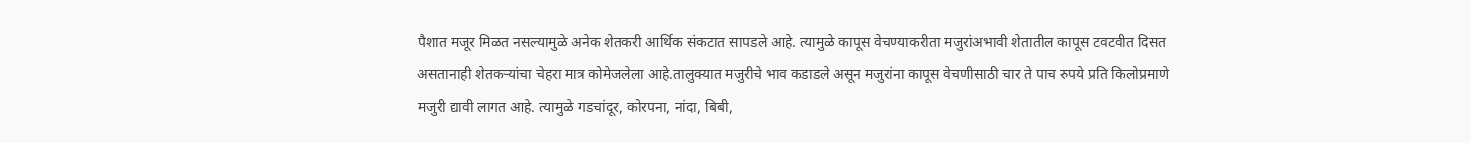पैशात मजूर मिळत नसल्यामुळे अनेक शेतकरी आर्थिक संकटात सापडले आहे. त्यामुळे कापूस वेचण्याकरीता मजुरांअभावी शेतातील कापूस टवटवीत दिसत असतानाही शेतकऱ्यांचा चेहरा मात्र कोमेजलेला आहे.तालुक्यात मजुरीचे भाव कडाडले असून मजुरांना कापूस वेचणीसाठी चार ते पाच रुपये प्रति किलोप्रमाणे मजुरी द्यावी लागत आहे. त्यामुळे गडचांदूर, कोरपना, नांदा, बिबी,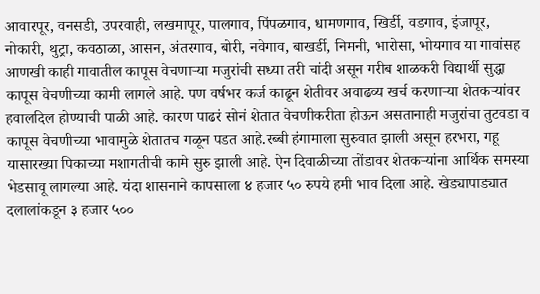आवारपूर, वनसडी, उपरवाही, लखमापूर, पालगाव, पिंपळगाव, धामणगाव, खिर्डी, वडगाव, इंजापूर, नोकारी, थुट्रा, कवठाळा, आसन, अंतरगाव, बोरी, नवेगाव, बाखर्डी, निमनी, भारोसा, भोयगाव या गावांसह आणखी काही गावातील कापूस वेचणाऱ्या मजुरांची सध्या तरी चांदी असून गरीब शाळकरी विद्यार्थी सुद्धा कापूस वेचणीच्या कामी लागले आहे. पण वर्षभर कर्ज काढून शेतीवर अवाढव्य खर्च करणाऱ्या शेतकऱ्यांवर हवालदिल होण्याची पाळी आहे. कारण पाढरं सोनं शेतात वेचणीकरीता होऊन असतानाही मजुरांचा तुटवडा व कापूस वेचणीच्या भावामुळे शेतातच गळून पडत आहे.रब्बी हंगामाला सुरुवात झाली असून हरभरा, गहू यासारख्या पिकाच्या मशागतीची कामे सुरु झाली आहे. ऐन दिवाळीच्या तोंडावर शेतकऱ्यांना आर्थिक समस्या भेडसावू लागल्या आहे. यंदा शासनाने कापसाला ४ हजार ५० रुपये हमी भाव दिला आहे. खेड्यापाड्यात दलालांकडून ३ हजार ५००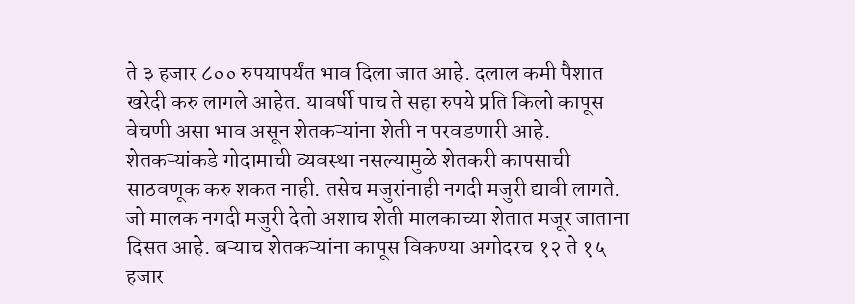ते ३ हजार ८०० रुपयापर्यंत भाव दिला जात आहे. दलाल कमी पैशात खरेदी करु लागले आहेत. यावर्षी पाच ते सहा रुपये प्रति किलो कापूस वेचणी असा भाव असून शेतकऱ्यांना शेती न परवडणारी आहे. शेतकऱ्यांकडे गोदामाची व्यवस्था नसल्यामुळे शेतकरी कापसाची साठवणूक करु शकत नाही. तसेच मजुरांनाही नगदी मजुरी द्यावी लागते. जो मालक नगदी मजुरी देतो अशाच शेती मालकाच्या शेतात मजूर जाताना दिसत आहे. बऱ्याच शेतकऱ्यांना कापूस विकण्या अगोदरच १२ ते १५ हजार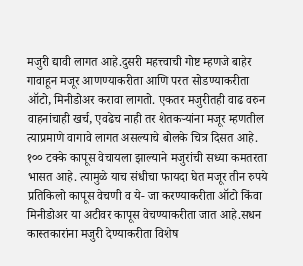मजुरी द्यावी लागत आहे.दुसरी महत्त्वाची गोष्ट म्हणजे बाहेर गावाहून मजूर आणण्याकरीता आणि परत सोडण्याकरीता ऑटो, मिनीडोअर करावा लागतो. एकतर मजुरीतही वाढ वरुन वाहनांचाही खर्च, एवढेच नाही तर शेतकऱ्यांना मजूर म्हणतील त्याप्रमाणे वागावे लागत असल्याचे बोलके चित्र दिसत आहे. १०० टक्के कापूस वेचायला झाल्याने मजुरांची सध्या कमतरता भासत आहे. त्यामुळे याच संधीचा फायदा घेत मजूर तीन रुपये प्रतिकिलो कापूस वेचणी व ये- जा करण्याकरीता ऑटो किंवा मिनीडोअर या अटीवर कापूस वेचण्याकरीता जात आहे.सधन कास्तकारांना मजुरी देण्याकरीता विशेष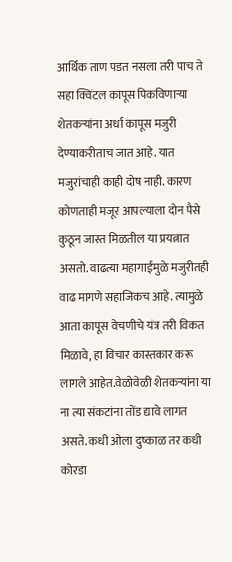आर्थिक ताण पडत नसला तरी पाच ते सहा क्विंटल कापूस पिकविणाऱ्या शेतकऱ्यांना अर्धा कापूस मजुरी देण्याकरीताच जात आहे. यात मजुरांचाही काही दोष नाही. कारण कोणताही मजूर आपल्याला दोन पैसे कुठून जास्त मिळतील या प्रयत्नात असतो. वाढत्या महागाईमुळे मजुरीतही वाढ मागणे सहाजिकच आहे. त्यामुळे आता कापूस वेचणीचे यंत्र तरी विकत मिळावे, हा विचार कास्तकार करू लागले आहेत.वेळोवेळी शेतकऱ्यांना या ना त्या संकटांना तोंड द्यावे लागत असते. कधी ओला दुष्काळ तर कधी कोरडा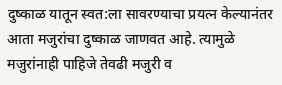दुष्काळ यातून स्वत:ला सावरण्याचा प्रयत्न केल्यानंतर आता मजुरांचा दुष्काळ जाणवत आहे. त्यामुळे मजुरांनाही पाहिजे तेवढी मजुरी व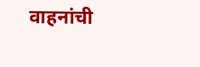वाहनांची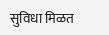सुविधा मिळत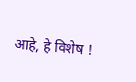आहे, हे विशेष !